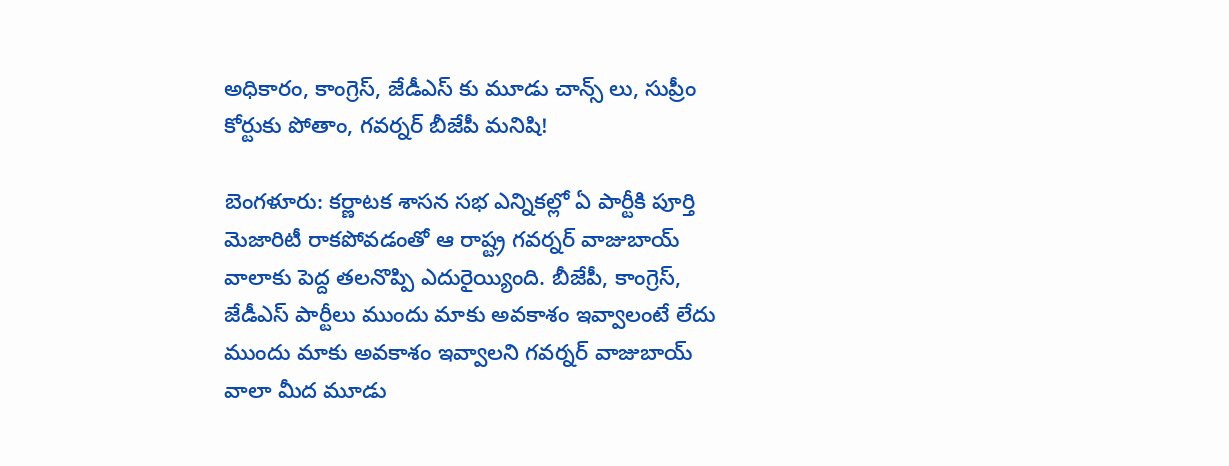అధికారం, కాంగ్రెస్, జేడీఎస్ కు మూడు చాన్స్ లు, సుప్రీం కోర్టుకు పోతాం, గవర్నర్ బీజేపీ మనిషి!

బెంగళూరు: కర్ణాటక శాసన సభ ఎన్నికల్లో ఏ పార్టీకి పూర్తి మెజారిటీ రాకపోవడంతో ఆ రాష్ట్ర గవర్నర్ వాజుబాయ్ వాలాకు పెద్ద తలనొప్పి ఎదురైయ్యింది. బీజేపీ, కాంగ్రెస్, జేడీఎస్ పార్టీలు ముందు మాకు అవకాశం ఇవ్వాలంటే లేదు ముందు మాకు అవకాశం ఇవ్వాలని గవర్నర్ వాజుబాయ్ వాలా మీద మూడు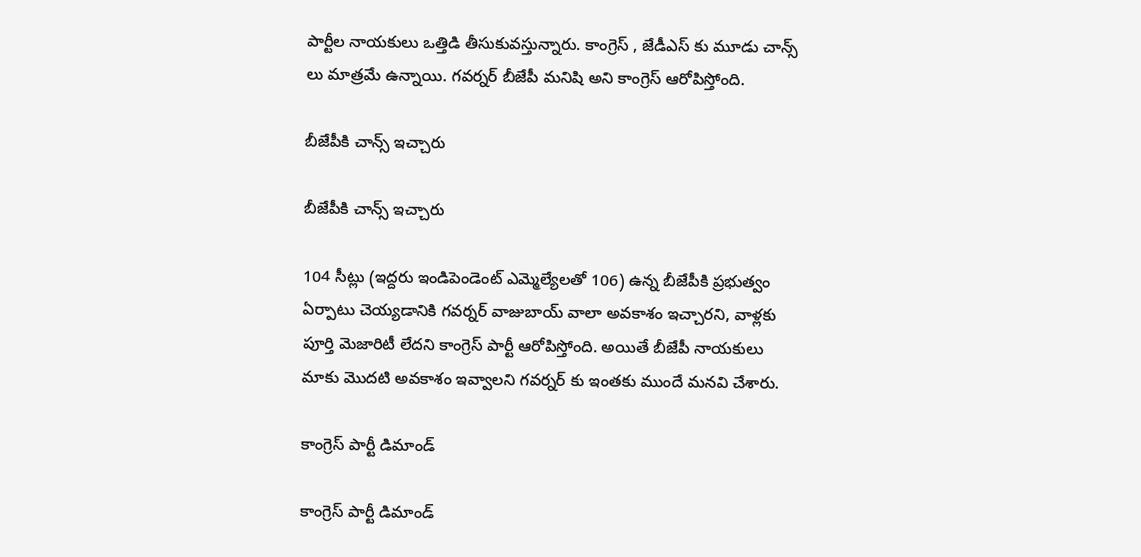పార్టీల నాయకులు ఒత్తిడి తీసుకువస్తున్నారు. కాంగ్రెస్ , జేడీఎస్ కు మూడు చాన్స్ లు మాత్రమే ఉన్నాయి. గవర్నర్ బీజేపీ మనిషి అని కాంగ్రెస్ ఆరోపిస్తోంది.

బీజేపీకి చాన్స్ ఇచ్చారు

బీజేపీకి చాన్స్ ఇచ్చారు

104 సీట్లు (ఇద్దరు ఇండిపెండెంట్ ఎమ్మెల్యేలతో 106) ఉన్న బీజేపీకి ప్రభుత్వం ఏర్పాటు చెయ్యడానికి గవర్నర్ వాజుబాయ్ వాలా అవకాశం ఇచ్చారని, వాళ్లకు పూర్తి మెజారిటీ లేదని కాంగ్రెస్ పార్టీ ఆరోపిస్తోంది. అయితే బీజేపీ నాయకులు మాకు మొదటి అవకాశం ఇవ్వాలని గవర్నర్ కు ఇంతకు ముందే మనవి చేశారు.

కాంగ్రెస్ పార్టీ డిమాండ్

కాంగ్రెస్ పార్టీ డిమాండ్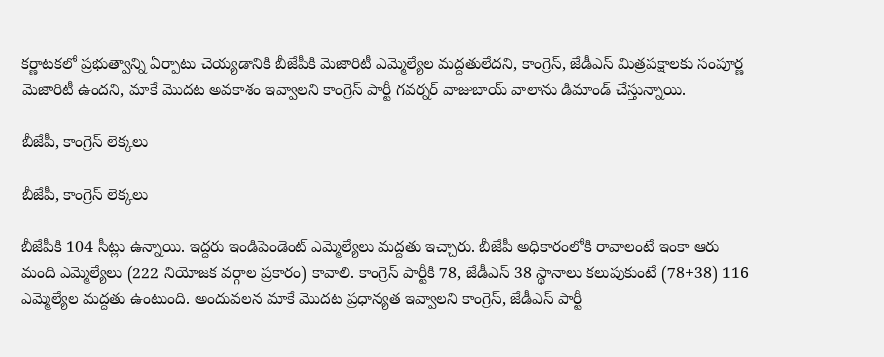కర్ణాటకలో ప్రభుత్వాన్ని ఏర్పాటు చెయ్యడానికి బీజేపీకి మెజారిటీ ఎమ్మెల్యేల మద్దతులేదని, కాంగ్రెస్, జేడీఎస్ మిత్రపక్షాలకు సంపూర్ణ మెజారిటీ ఉందని, మాకే మొదట అవకాశం ఇవ్వాలని కాంగ్రెస్ పార్టీ గవర్నర్ వాజుబాయ్ వాలాను డిమాండ్ చేస్తున్నాయి.

బీజేపీ, కాంగ్రెస్ లెక్కలు

బీజేపీ, కాంగ్రెస్ లెక్కలు

బీజేపీకి 104 సీట్లు ఉన్నాయి. ఇద్దరు ఇండిపెండెంట్ ఎమ్మెల్యేలు మద్దతు ఇచ్చారు. బీజేపీ అధికారంలోకి రావాలంటే ఇంకా ఆరు మంది ఎమ్మెల్యేలు (222 నియోజక వర్గాల ప్రకారం) కావాలి. కాంగ్రెస్ పార్టీకి 78, జేడీఎస్ 38 స్థానాలు కలుపుకుంటే (78+38) 116 ఎమ్మెల్యేల మద్దతు ఉంటుంది. అందువలన మాకే మొదట ప్రధాన్యత ఇవ్వాలని కాంగ్రెస్, జేడీఎస్ పార్టీ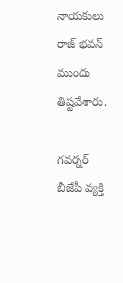నాయకులు రాజ్ భవన్ ముందు తిష్టవేశారు.

గవర్నర్ బీజేపీ వ్యక్తి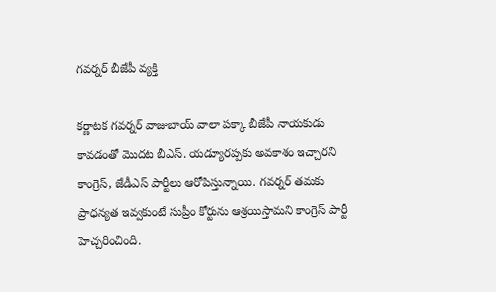గవర్నర్ బీజేపీ వ్యక్తి

కర్ణాటక గవర్నర్ వాజుబాయ్ వాలా పక్కా బీజేపీ నాయకుడు కావడంతో మొదట బీఎస్. యడ్యూరప్పకు అవకాశం ఇచ్చారని కాంగ్రెస్, జేడీఎస్ పార్టీలు ఆరోపిస్తున్నాయి. గవర్నర్ తమకు ప్రాధన్యత ఇవ్వకుంటే సుప్రీం కోర్టును ఆశ్రయిస్తామని కాంగ్రెస్ పార్టీ హెచ్చరించింది.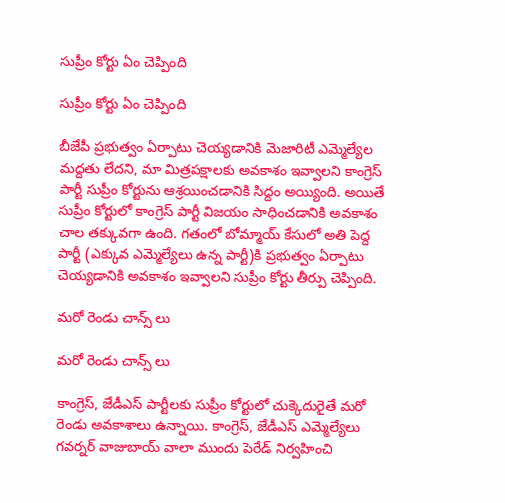సుప్రీం కోర్టు ఏం చెప్పింది

సుప్రీం కోర్టు ఏం చెప్పింది

బీజేపీ ప్రభుత్వం ఏర్పాటు చెయ్యడానికి మెజారిటీ ఎమ్మెల్యేల మద్దతు లేదని, మా మిత్రపక్షాలకు అవకాశం ఇవ్వాలని కాంగ్రెస్ పార్టీ సుప్రీం కోర్టును ఆశ్రయించడానికి సిద్దం అయ్యింది. అయితే సుప్రీం కోర్టులో కాంగ్రెస్ పార్టీ విజయం సాధించడానికి అవకాశం చాల తక్కువగా ఉంది. గతంలో బోమ్మాయ్ కేసులో అతి పెద్ద పార్టీ (ఎక్కువ ఎమ్మెల్యేలు ఉన్న పార్టీ)కి ప్రభుత్వం ఏర్పాటు చెయ్యడానికి అవకాశం ఇవ్వాలని సుప్రీం కోర్టు తీర్పు చెప్పింది.

మరో రెండు చాన్స్ లు

మరో రెండు చాన్స్ లు

కాంగ్రెస్, జేడీఎస్ పార్టీలకు సుప్రీం కోర్టులో చుక్కెదురైతే మరో రెండు అవకాశాలు ఉన్నాయి. కాంగ్రెస్, జేడీఎస్ ఎమ్మెల్యేలు గవర్నర్ వాజుబాయ్ వాలా ముందు పెరేడ్ నిర్వహించి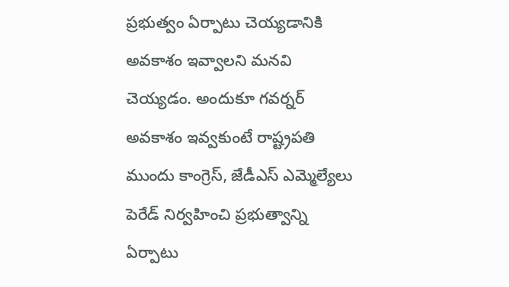ప్రభుత్వం ఏర్పాటు చెయ్యడానికి అవకాశం ఇవ్వాలని మనవి చెయ్యడం. అందుకూ గవర్నర్ అవకాశం ఇవ్వకుంటే రాష్ట్రపతి ముందు కాంగ్రెస్, జేడీఎస్ ఎమ్మెల్యేలు పెరేడ్ నిర్వహించి ప్రభుత్వాన్ని ఏర్పాటు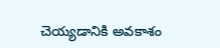చెయ్యడానికి అవకాశం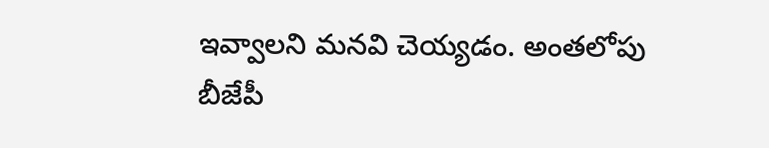ఇవ్వాలని మనవి చెయ్యడం. అంతలోపు బీజేపీ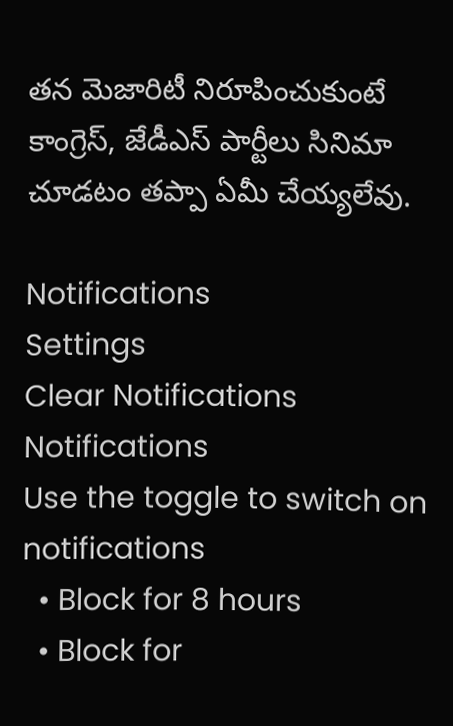తన మెజారిటీ నిరూపించుకుంటే కాంగ్రెస్, జేడీఎస్ పార్టీలు సినిమా చూడటం తప్పా ఏమీ చేయ్యలేవు.

Notifications
Settings
Clear Notifications
Notifications
Use the toggle to switch on notifications
  • Block for 8 hours
  • Block for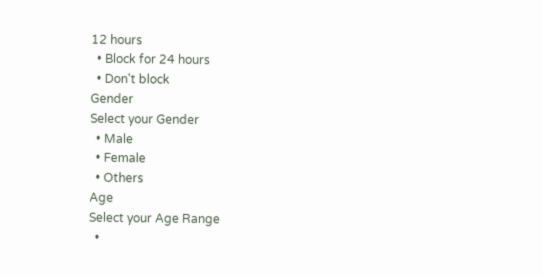12 hours
  • Block for 24 hours
  • Don't block
Gender
Select your Gender
  • Male
  • Female
  • Others
Age
Select your Age Range
  •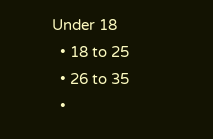Under 18
  • 18 to 25
  • 26 to 35
  •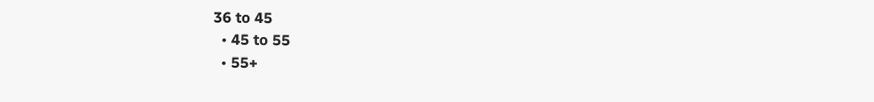36 to 45
  • 45 to 55
  • 55+